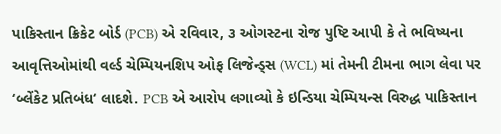પાકિસ્તાન ક્રિકેટ બોર્ડ (PCB) એ રવિવાર, ૩ ઓગસ્ટના રોજ પુષ્ટિ આપી કે તે ભવિષ્યના આવૃત્તિઓમાંથી વર્લ્ડ ચેમ્પિયનશિપ ઓફ લિજેન્ડ્સ (WCL) માં તેમની ટીમના ભાગ લેવા પર ‘બ્લેંકેટ પ્રતિબંધ‘ લાદશે. PCB એ આરોપ લગાવ્યો કે ઇન્ડિયા ચેમ્પિયન્સ વિરુદ્ધ પાકિસ્તાન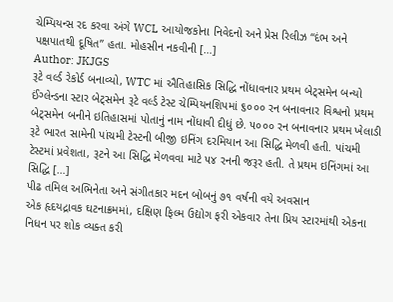ચેમ્પિયન્સ રદ કરવા અંગે WCL આયોજકોના નિવેદનો અને પ્રેસ રિલીઝ “દંભ અને પક્ષપાતથી દૂષિત” હતા. મોહસીન નકવીની […]
Author: JKJGS
રૂટે વર્લ્ડ રેકોર્ડ બનાવ્યો, WTC માં ઐતિહાસિક સિદ્ધિ નોંધાવનાર પ્રથમ બેટ્સમેન બન્યો
ઈંગ્લેન્ડના સ્ટાર બેટ્સમેન રૂટે વર્લ્ડ ટેસ્ટ ચેમ્પિયનશિપમાં ૬૦૦૦ રન બનાવનાર વિશ્વનો પ્રથમ બેટ્સમેન બનીને ઇતિહાસમાં પોતાનું નામ નોંધાવી દીધું છે. ૫૦૦૦ રન બનાવનાર પ્રથમ ખેલાડી રૂટે ભારત સામેની પાંચમી ટેસ્ટની બીજી ઇનિંગ દરમિયાન આ સિદ્ધિ મેળવી હતી. પાંચમી ટેસ્ટમાં પ્રવેશતા, રૂટને આ સિદ્ધિ મેળવવા માટે ૫૪ રનની જરૂર હતી. તે પ્રથમ ઇનિંગમાં આ સિદ્ધિ […]
પીઢ તમિલ અભિનેતા અને સંગીતકાર મદન બોબનું ૭૧ વર્ષની વયે અવસાન
એક હૃદયદ્રાવક ઘટનાક્રમમાં, દક્ષિણ ફિલ્મ ઉદ્યોગ ફરી એકવાર તેના પ્રિય સ્ટારમાંથી એકના નિધન પર શોક વ્યક્ત કરી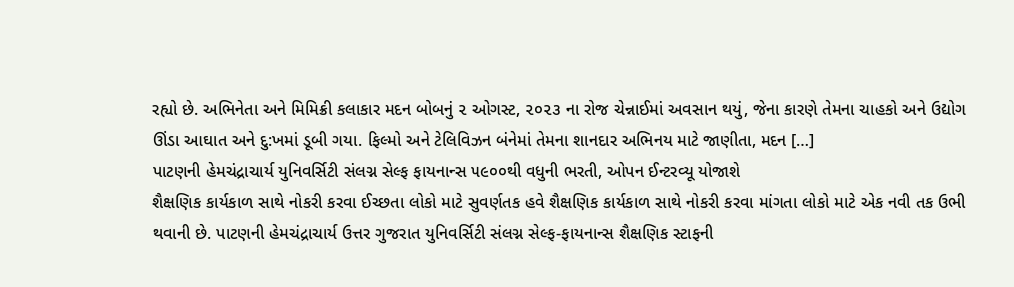રહ્યો છે. અભિનેતા અને મિમિક્રી કલાકાર મદન બોબનું ૨ ઓગસ્ટ, ૨૦૨૩ ના રોજ ચેન્નાઈમાં અવસાન થયું, જેના કારણે તેમના ચાહકો અને ઉદ્યોગ ઊંડા આઘાત અને દુ:ખમાં ડૂબી ગયા. ફિલ્મો અને ટેલિવિઝન બંનેમાં તેમના શાનદાર અભિનય માટે જાણીતા, મદન […]
પાટણની હેમચંદ્રાચાર્ય યુનિવર્સિટી સંલગ્ન સેલ્ફ ફાયનાન્સ ૫૯૦૦થી વધુની ભરતી, ઓપન ઈન્ટરવ્યૂ યોજાશે
શૈક્ષણિક કાર્યકાળ સાથે નોકરી કરવા ઈચ્છતા લોકો માટે સુવર્ણતક હવે શૈક્ષણિક કાર્યકાળ સાથે નોકરી કરવા માંગતા લોકો માટે એક નવી તક ઉભી થવાની છે. પાટણની હેમચંદ્રાચાર્ય ઉત્તર ગુજરાત યુનિવર્સિટી સંલગ્ન સેલ્ફ-ફાયનાન્સ શૈક્ષણિક સ્ટાફની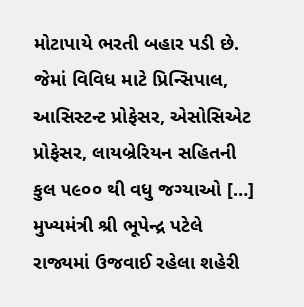મોટાપાયે ભરતી બહાર પડી છે. જેમાં વિવિધ માટે પ્રિન્સિપાલ, આસિસ્ટન્ટ પ્રોફેસર, એસોસિએટ પ્રોફેસર, લાયબ્રેરિયન સહિતની કુલ ૫૯૦૦ થી વધુ જગ્યાઓ […]
મુખ્યમંત્રી શ્રી ભૂપેન્દ્ર પટેલે રાજ્યમાં ઉજવાઈ રહેલા શહેરી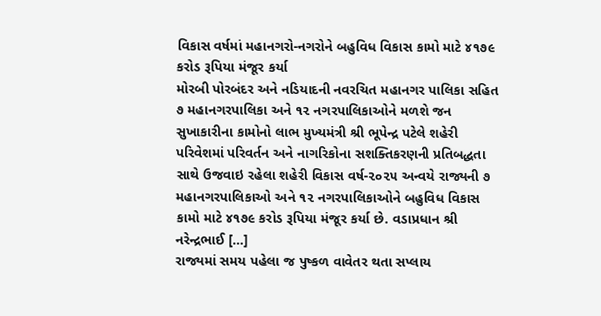વિકાસ વર્ષમાં મહાનગરો-નગરોને બહુવિધ વિકાસ કામો માટે ૪૧૭૯ કરોડ રૂપિયા મંજૂર કર્યા
મોરબી પોરબંદર અને નડિયાદની નવરચિત મહાનગર પાલિકા સહિત ૭ મહાનગરપાલિકા અને ૧૨ નગરપાલિકાઓને મળશે જન સુખાકારીના કામોનો લાભ મુખ્યમંત્રી શ્રી ભૂપેન્દ્ર પટેલે શહેરી પરિવેશમાં પરિવર્તન અને નાગરિકોના સશક્તિકરણની પ્રતિબદ્ધતા સાથે ઉજવાઇ રહેલા શહેરી વિકાસ વર્ષ-૨૦૨૫ અન્વયે રાજ્યની ૭ મહાનગરપાલિકાઓ અને ૧૨ નગરપાલિકાઓને બહુવિધ વિકાસ કામો માટે ૪૧૭૯ કરોડ રૂપિયા મંજૂર કર્યા છે. વડાપ્રધાન શ્રી નરેન્દ્રભાઈ […]
રાજ્યમાં સમય પહેલા જ પુષ્કળ વાવેતર થતા સપ્લાય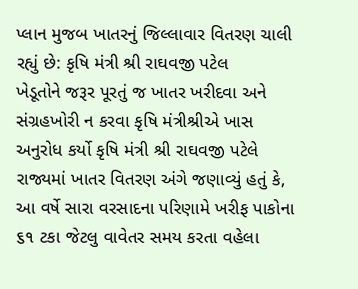પ્લાન મુજબ ખાતરનું જિલ્લાવાર વિતરણ ચાલી રહ્યું છે: કૃષિ મંત્રી શ્રી રાઘવજી પટેલ
ખેડૂતોને જરૂર પૂરતું જ ખાતર ખરીદવા અને સંગ્રહખોરી ન કરવા કૃષિ મંત્રીશ્રીએ ખાસ અનુરોધ કર્યો કૃષિ મંત્રી શ્રી રાઘવજી પટેલે રાજ્યમાં ખાતર વિતરણ અંગે જણાવ્યું હતું કે, આ વર્ષે સારા વરસાદના પરિણામે ખરીફ પાકોના ૬૧ ટકા જેટલુ વાવેતર સમય કરતા વહેલા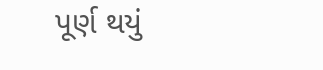પૂર્ણ થયું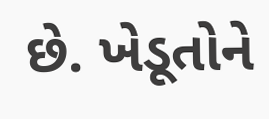છે. ખેડૂતોને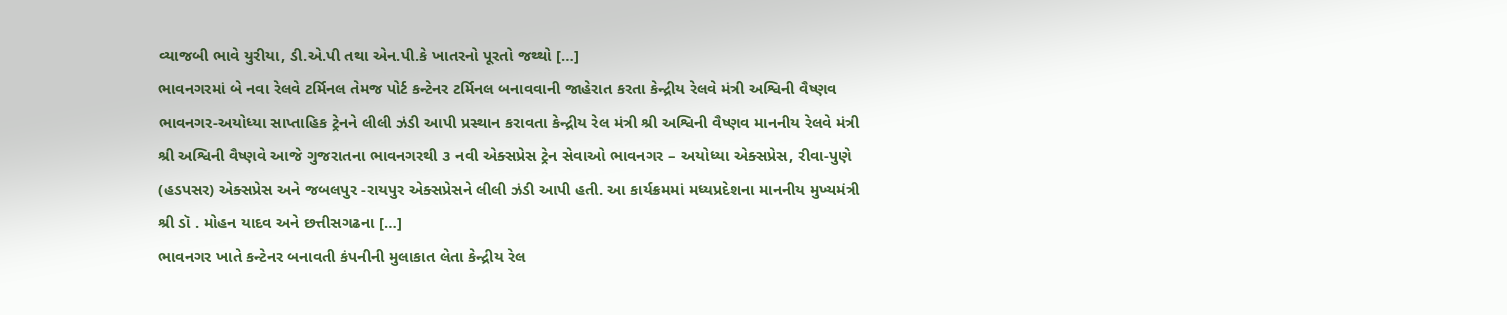વ્યાજબી ભાવે યુરીયા, ડી.એ.પી તથા એન.પી.કે ખાતરનો પૂરતો જથ્થો […]
ભાવનગરમાં બે નવા રેલવે ટર્મિનલ તેમજ પોર્ટ કન્ટેનર ટર્મિનલ બનાવવાની જાહેરાત કરતા કેન્દ્રીય રેલવે મંત્રી અશ્વિની વૈષ્ણવ
ભાવનગર-અયોધ્યા સાપ્તાહિક ટ્રેનને લીલી ઝંડી આપી પ્રસ્થાન કરાવતા કેન્દ્રીય રેલ મંત્રી શ્રી અશ્વિની વૈષ્ણવ માનનીય રેલવે મંત્રી શ્રી અશ્વિની વૈષ્ણવે આજે ગુજરાતના ભાવનગરથી ૩ નવી એક્સપ્રેસ ટ્રેન સેવાઓ ભાવનગર – અયોધ્યા એક્સપ્રેસ, રીવા-પુણે (હડપસર) એક્સપ્રેસ અને જબલપુર -રાયપુર એક્સપ્રેસને લીલી ઝંડી આપી હતી. આ કાર્યક્રમમાં મધ્યપ્રદેશના માનનીય મુખ્યમંત્રી શ્રી ડૉ . મોહન યાદવ અને છત્તીસગઢના […]
ભાવનગર ખાતે કન્ટેનર બનાવતી કંપનીની મુલાકાત લેતા કેન્દ્રીય રેલ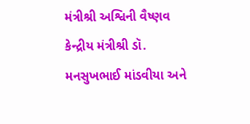મંત્રીશ્રી અશ્વિની વૈષ્ણવ
કેન્દ્રીય મંત્રીશ્રી ડૉ. મનસુખભાઈ માંડવીયા અને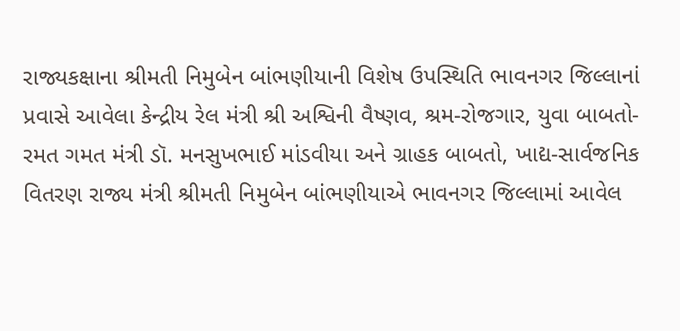રાજ્યકક્ષાના શ્રીમતી નિમુબેન બાંભણીયાની વિશેષ ઉપસ્થિતિ ભાવનગર જિલ્લાનાં પ્રવાસે આવેલા કેન્દ્રીય રેલ મંત્રી શ્રી અશ્વિની વૈષ્ણવ, શ્રમ-રોજગાર, યુવા બાબતો-રમત ગમત મંત્રી ડૉ. મનસુખભાઈ માંડવીયા અને ગ્રાહક બાબતો, ખાદ્ય-સાર્વજનિક વિતરણ રાજ્ય મંત્રી શ્રીમતી નિમુબેન બાંભણીયાએ ભાવનગર જિલ્લામાં આવેલ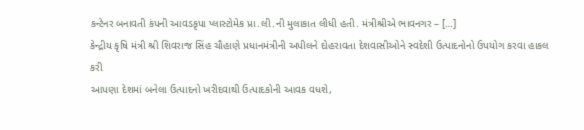કન્ટેનર બનાવતી કંપની આવડકૃપા પ્લાસ્ટોમેક પ્રા.લી.ની મુલાકાત લીધી હતી. મંત્રીશ્રીએ ભાવનગર – […]
કેન્દ્રીય કૃષિ મંત્રી શ્રી શિવરાજ સિંહ ચૌહાણે પ્રધાનમંત્રીની અપીલને દોહરાવતા દેશવાસીઓને સ્વદેશી ઉત્પાદનોનો ઉપયોગ કરવા હાકલ કરી
આપણા દેશમાં બનેલા ઉત્પાદનો ખરીદવાથી ઉત્પાદકોની આવક વધશે,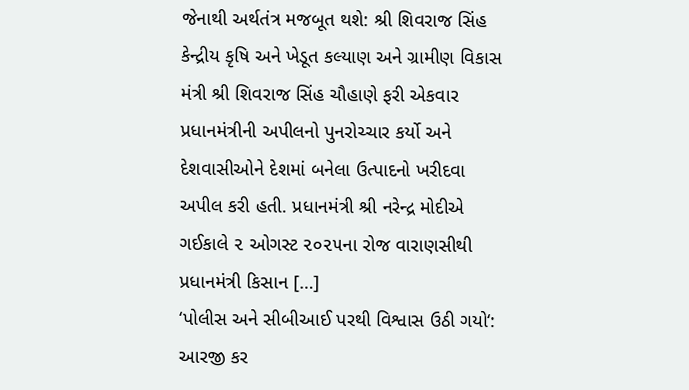જેનાથી અર્થતંત્ર મજબૂત થશે: શ્રી શિવરાજ સિંહ કેન્દ્રીય કૃષિ અને ખેડૂત કલ્યાણ અને ગ્રામીણ વિકાસ મંત્રી શ્રી શિવરાજ સિંહ ચૌહાણે ફરી એકવાર પ્રધાનમંત્રીની અપીલનો પુનરોચ્ચાર કર્યો અને દેશવાસીઓને દેશમાં બનેલા ઉત્પાદનો ખરીદવા અપીલ કરી હતી. પ્રધાનમંત્રી શ્રી નરેન્દ્ર મોદીએ ગઈકાલે ૨ ઓગસ્ટ ૨૦૨૫ના રોજ વારાણસીથી પ્રધાનમંત્રી કિસાન […]
‘પોલીસ અને સીબીઆઈ પરથી વિશ્વાસ ઉઠી ગયો‘: આરજી કર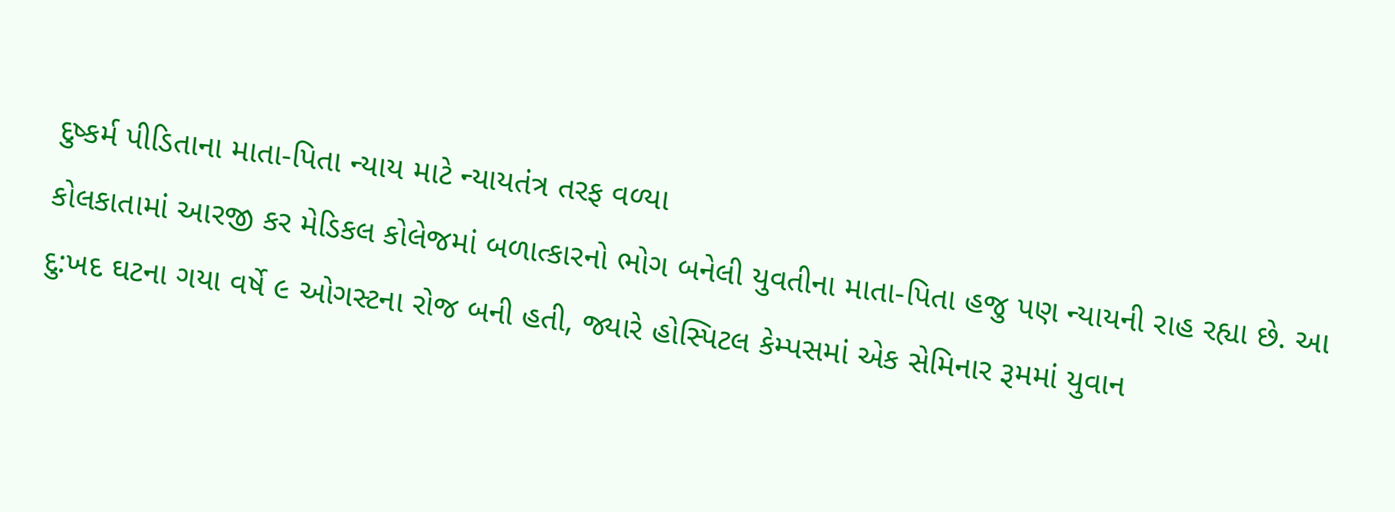દુષ્કર્મ પીડિતાના માતા-પિતા ન્યાય માટે ન્યાયતંત્ર તરફ વળ્યા
કોલકાતામાં આરજી કર મેડિકલ કોલેજમાં બળાત્કારનો ભોગ બનેલી યુવતીના માતા-પિતા હજુ પણ ન્યાયની રાહ રહ્યા છે. આ દુ:ખદ ઘટના ગયા વર્ષે ૯ ઓગસ્ટના રોજ બની હતી, જ્યારે હોસ્પિટલ કેમ્પસમાં એક સેમિનાર રૂમમાં યુવાન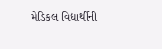મેડિકલ વિદ્યાર્થીની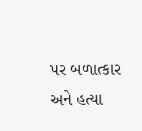પર બળાત્કાર અને હત્યા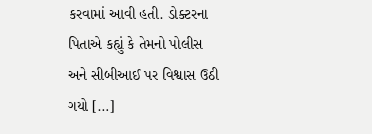કરવામાં આવી હતી. ડોક્ટરના પિતાએ કહ્યું કે તેમનો પોલીસ અને સીબીઆઈ પર વિશ્વાસ ઉઠી ગયો […]